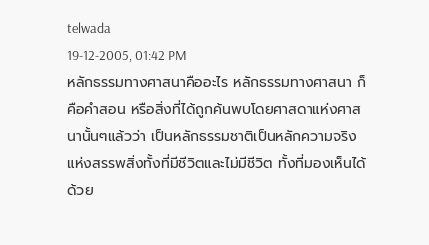telwada
19-12-2005, 01:42 PM
หลักธรรมทางศาสนาคืออะไร หลักธรรมทางศาสนา ก็คือคำสอน หรือสิ่งที่ได้ถูกค้นพบโดยศาสดาแห่งศาสนานั้นๆแล้วว่า เป็นหลักธรรมชาติเป็นหลักความจริงแห่งสรรพสิ่งทั้งที่มีชีวิตและไม่มีชีวิต ทั้งที่มองเห็นได้ด้วย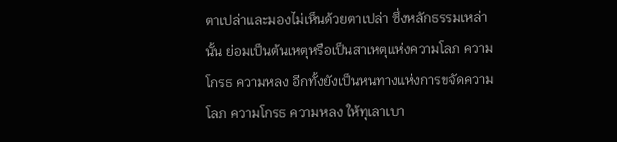ตาเปล่าและมองไม่เห็นด้วยตาเปล่า ซึ่งหลักธรรมเหล่านั้น ย่อมเป็นต้นเหตุหรือเป็นสาเหตุแห่งความโลภ ความโกรธ ความหลง อีกทั้งยังเป็นหนทางแห่งการขจัดความโลภ ความโกรธ ความหลง ให้ทุเลาเบา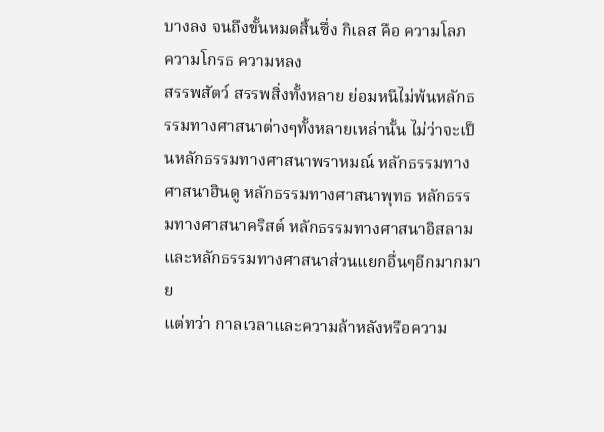บางลง จนถึงขั้นหมดสิ้นซึ่ง กิเลส คือ ความโลภ ความโกรธ ความหลง
สรรพสัตว์ สรรพสิ่งทั้งหลาย ย่อมหนีไม่พ้นหลักธรรมทางศาสนาต่างๆทั้งหลายเหล่านั้น ไม่ว่าจะเป็นหลักธรรมทางศาสนาพราหมณ์ หลักธรรมทางศาสนาฮินดู หลักธรรมทางศาสนาพุทธ หลักธรรมทางศาสนาคริสต์ หลักธรรมทางศาสนาอิสลาม และหลักธรรมทางศาสนาส่วนแยกอื่นๆอีกมากมาย
แต่ทว่า กาลเวลาและความล้าหลังหรือความ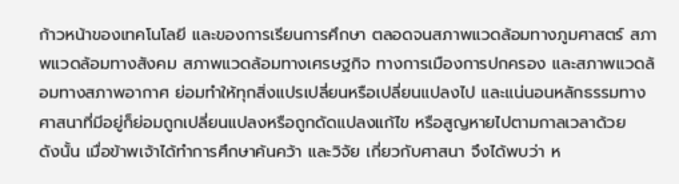ก้าวหน้าของเทคโนโลยี และของการเรียนการศึกษา ตลอดจนสภาพแวดล้อมทางภูมศาสตร์ สภาพแวดล้อมทางสังคม สภาพแวดล้อมทางเศรษฐกิจ ทางการเมืองการปกครอง และสภาพแวดล้อมทางสภาพอากาศ ย่อมทำให้ทุกสิ่งแปรเปลี่ยนหรือเปลี่ยนแปลงไป และแน่นอนหลักธรรมทางศาสนาที่มีอยู่ก็ย่อมถูกเปลี่ยนแปลงหรือถูกดัดแปลงแก้ไข หรือสูญหายไปตามกาลเวลาด้วย
ดังนั้น เมื่อข้าพเจ้าได้ทำการศึกษาค้นคว้า และวิจัย เกี่ยวกับศาสนา จึงได้พบว่า ห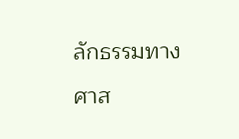ลักธรรมทางศาส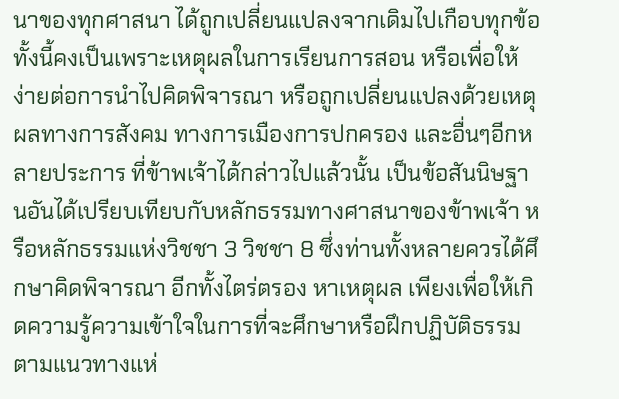นาของทุกศาสนา ได้ถูกเปลี่ยนแปลงจากเดิมไปเกือบทุกข้อ ทั้งนี้คงเป็นเพราะเหตุผลในการเรียนการสอน หรือเพื่อให้ง่ายต่อการนำไปคิดพิจารณา หรือถูกเปลี่ยนแปลงด้วยเหตุผลทางการสังคม ทางการเมืองการปกครอง และอื่นๆอีกหลายประการ ที่ข้าพเจ้าได้กล่าวไปแล้วนั้น เป็นข้อสันนิษฐานอันได้เปรียบเทียบกับหลักธรรมทางศาสนาของข้าพเจ้า หรือหลักธรรมแห่งวิชชา 3 วิชชา 8 ซึ่งท่านทั้งหลายควรได้ศึกษาคิดพิจารณา อีกทั้งไตร่ตรอง หาเหตุผล เพียงเพื่อให้เกิดความรู้ความเข้าใจในการที่จะศึกษาหรือฝึกปฏิบัติธรรมตามแนวทางแห่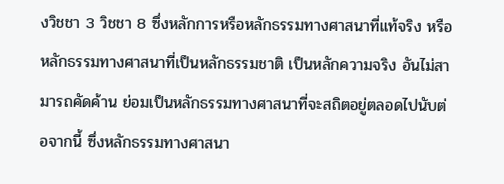งวิชชา 3 วิชชา 8 ซึ่งหลักการหรือหลักธรรมทางศาสนาที่แท้จริง หรือหลักธรรมทางศาสนาที่เป็นหลักธรรมชาติ เป็นหลักความจริง อันไม่สามารถคัดค้าน ย่อมเป็นหลักธรรมทางศาสนาที่จะสถิตอยู่ตลอดไปนับต่อจากนี้ ซึ่งหลักธรรมทางศาสนา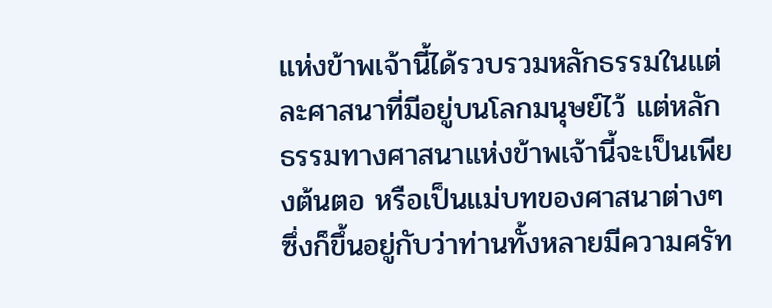แห่งข้าพเจ้านี้ได้รวบรวมหลักธรรมในแต่ละศาสนาที่มีอยู่บนโลกมนุษย์ไว้ แต่หลักธรรมทางศาสนาแห่งข้าพเจ้านี้จะเป็นเพียงต้นตอ หรือเป็นแม่บทของศาสนาต่างๆ ซึ่งก็ขึ้นอยู่กับว่าท่านทั้งหลายมีความศรัท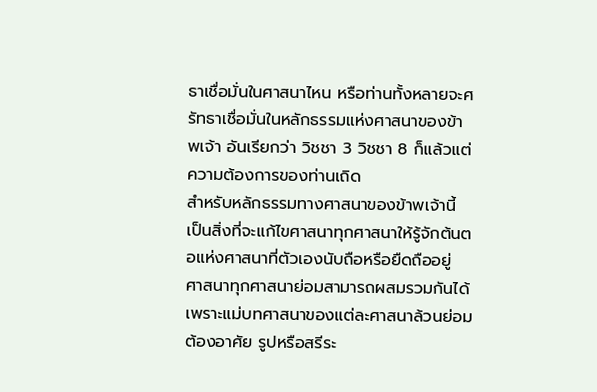ธาเชื่อมั่นในศาสนาไหน หรือท่านทั้งหลายจะศรัทธาเชื่อมั่นในหลักธรรมแห่งศาสนาของข้าพเจ้า อันเรียกว่า วิชชา 3 วิชชา 8 ก็แล้วแต่ความต้องการของท่านเถิด
สำหรับหลักธรรมทางศาสนาของข้าพเจ้านี้ เป็นสิ่งที่จะแก้ไขศาสนาทุกศาสนาให้รู้จักต้นตอแห่งศาสนาที่ตัวเองนับถือหรือยืดถืออยู่ ศาสนาทุกศาสนาย่อมสามารถผสมรวมกันได้ เพราะแม่บทศาสนาของแต่ละศาสนาล้วนย่อมต้องอาศัย รูปหรือสรีระ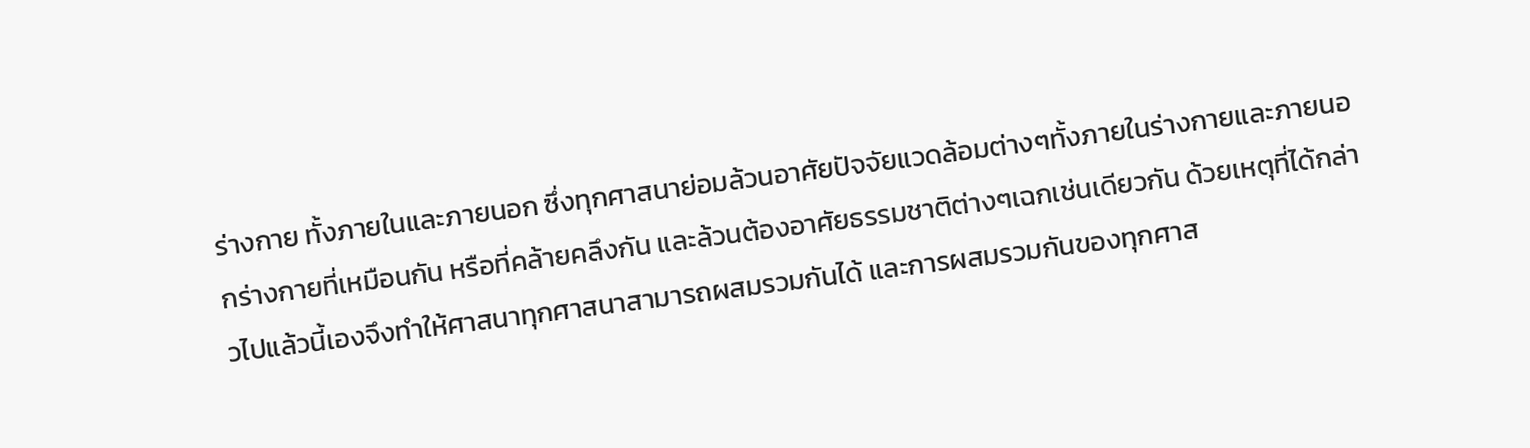ร่างกาย ทั้งภายในและภายนอก ซึ่งทุกศาสนาย่อมล้วนอาศัยปัจจัยแวดล้อมต่างๆทั้งภายในร่างกายและภายนอกร่างกายที่เหมือนกัน หรือที่คล้ายคลึงกัน และล้วนต้องอาศัยธรรมชาติต่างๆเฉกเช่นเดียวกัน ด้วยเหตุที่ได้กล่าวไปแล้วนี้เองจึงทำให้ศาสนาทุกศาสนาสามารถผสมรวมกันได้ และการผสมรวมกันของทุกศาส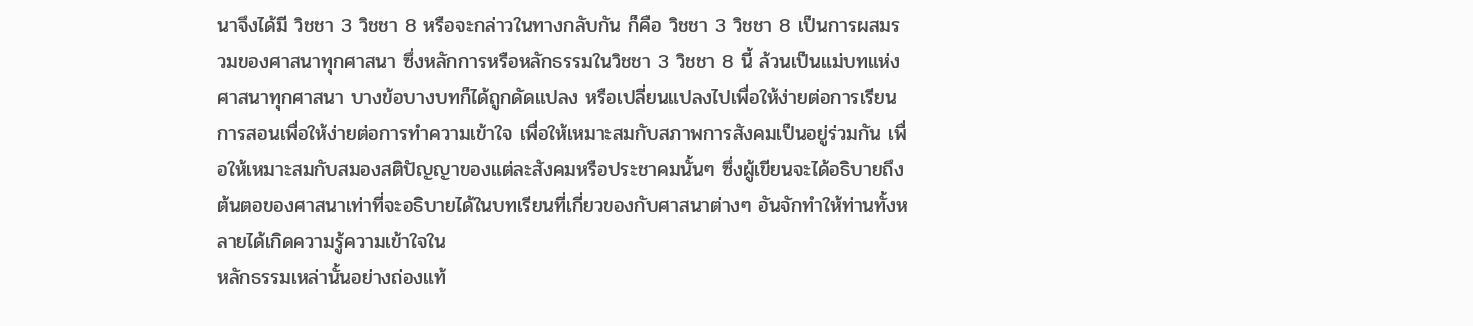นาจึงได้มี วิชชา 3 วิชชา 8 หรือจะกล่าวในทางกลับกัน ก็คือ วิชชา 3 วิชชา 8 เป็นการผสมรวมของศาสนาทุกศาสนา ซึ่งหลักการหรือหลักธรรมในวิชชา 3 วิชชา 8 นี้ ล้วนเป็นแม่บทแห่งศาสนาทุกศาสนา บางข้อบางบทก็ได้ถูกดัดแปลง หรือเปลี่ยนแปลงไปเพื่อให้ง่ายต่อการเรียนการสอนเพื่อให้ง่ายต่อการทำความเข้าใจ เพื่อให้เหมาะสมกับสภาพการสังคมเป็นอยู่ร่วมกัน เพื่อให้เหมาะสมกับสมองสติปัญญาของแต่ละสังคมหรือประชาคมนั้นๆ ซึ่งผู้เขียนจะได้อธิบายถึงต้นตอของศาสนาเท่าที่จะอธิบายได้ในบทเรียนที่เกี่ยวของกับศาสนาต่างๆ อันจักทำให้ท่านทั้งหลายได้เกิดความรู้ความเข้าใจใน
หลักธรรมเหล่านั้นอย่างถ่องแท้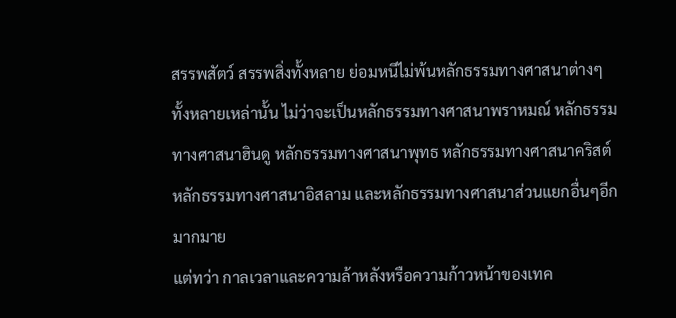สรรพสัตว์ สรรพสิ่งทั้งหลาย ย่อมหนีไม่พ้นหลักธรรมทางศาสนาต่างๆทั้งหลายเหล่านั้น ไม่ว่าจะเป็นหลักธรรมทางศาสนาพราหมณ์ หลักธรรมทางศาสนาฮินดู หลักธรรมทางศาสนาพุทธ หลักธรรมทางศาสนาคริสต์ หลักธรรมทางศาสนาอิสลาม และหลักธรรมทางศาสนาส่วนแยกอื่นๆอีกมากมาย
แต่ทว่า กาลเวลาและความล้าหลังหรือความก้าวหน้าของเทค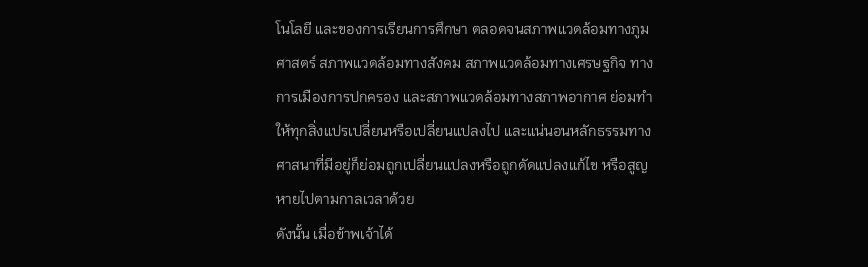โนโลยี และของการเรียนการศึกษา ตลอดจนสภาพแวดล้อมทางภูมศาสตร์ สภาพแวดล้อมทางสังคม สภาพแวดล้อมทางเศรษฐกิจ ทางการเมืองการปกครอง และสภาพแวดล้อมทางสภาพอากาศ ย่อมทำให้ทุกสิ่งแปรเปลี่ยนหรือเปลี่ยนแปลงไป และแน่นอนหลักธรรมทางศาสนาที่มีอยู่ก็ย่อมถูกเปลี่ยนแปลงหรือถูกดัดแปลงแก้ไข หรือสูญหายไปตามกาลเวลาด้วย
ดังนั้น เมื่อข้าพเจ้าได้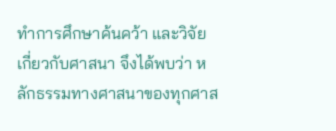ทำการศึกษาค้นคว้า และวิจัย เกี่ยวกับศาสนา จึงได้พบว่า หลักธรรมทางศาสนาของทุกศาส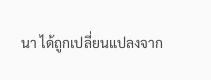นา ได้ถูกเปลี่ยนแปลงจาก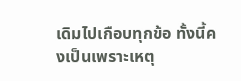เดิมไปเกือบทุกข้อ ทั้งนี้คงเป็นเพราะเหตุ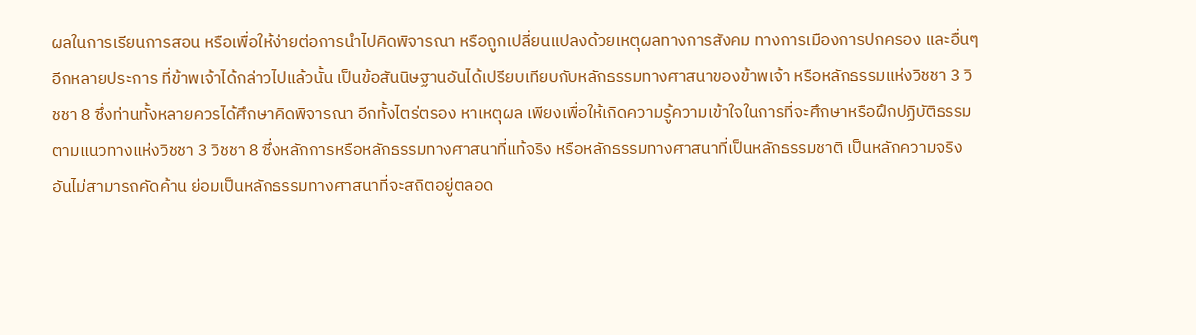ผลในการเรียนการสอน หรือเพื่อให้ง่ายต่อการนำไปคิดพิจารณา หรือถูกเปลี่ยนแปลงด้วยเหตุผลทางการสังคม ทางการเมืองการปกครอง และอื่นๆอีกหลายประการ ที่ข้าพเจ้าได้กล่าวไปแล้วนั้น เป็นข้อสันนิษฐานอันได้เปรียบเทียบกับหลักธรรมทางศาสนาของข้าพเจ้า หรือหลักธรรมแห่งวิชชา 3 วิชชา 8 ซึ่งท่านทั้งหลายควรได้ศึกษาคิดพิจารณา อีกทั้งไตร่ตรอง หาเหตุผล เพียงเพื่อให้เกิดความรู้ความเข้าใจในการที่จะศึกษาหรือฝึกปฏิบัติธรรมตามแนวทางแห่งวิชชา 3 วิชชา 8 ซึ่งหลักการหรือหลักธรรมทางศาสนาที่แท้จริง หรือหลักธรรมทางศาสนาที่เป็นหลักธรรมชาติ เป็นหลักความจริง อันไม่สามารถคัดค้าน ย่อมเป็นหลักธรรมทางศาสนาที่จะสถิตอยู่ตลอด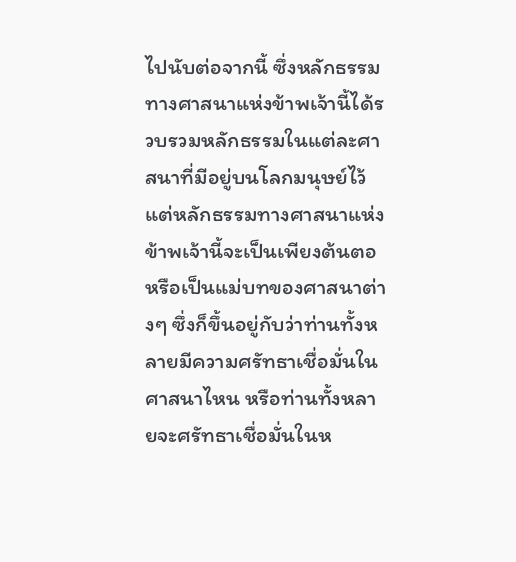ไปนับต่อจากนี้ ซึ่งหลักธรรมทางศาสนาแห่งข้าพเจ้านี้ได้รวบรวมหลักธรรมในแต่ละศาสนาที่มีอยู่บนโลกมนุษย์ไว้ แต่หลักธรรมทางศาสนาแห่งข้าพเจ้านี้จะเป็นเพียงต้นตอ หรือเป็นแม่บทของศาสนาต่างๆ ซึ่งก็ขึ้นอยู่กับว่าท่านทั้งหลายมีความศรัทธาเชื่อมั่นในศาสนาไหน หรือท่านทั้งหลายจะศรัทธาเชื่อมั่นในห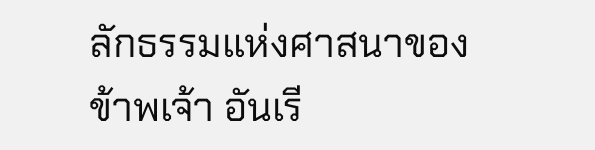ลักธรรมแห่งศาสนาของข้าพเจ้า อันเรี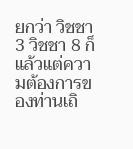ยกว่า วิชชา 3 วิชชา 8 ก็แล้วแต่ความต้องการของท่านเถิ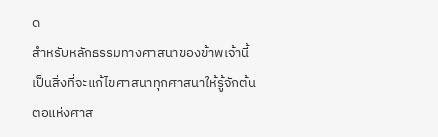ด
สำหรับหลักธรรมทางศาสนาของข้าพเจ้านี้ เป็นสิ่งที่จะแก้ไขศาสนาทุกศาสนาให้รู้จักต้นตอแห่งศาส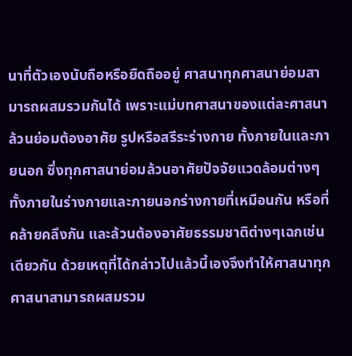นาที่ตัวเองนับถือหรือยืดถืออยู่ ศาสนาทุกศาสนาย่อมสามารถผสมรวมกันได้ เพราะแม่บทศาสนาของแต่ละศาสนาล้วนย่อมต้องอาศัย รูปหรือสรีระร่างกาย ทั้งภายในและภายนอก ซึ่งทุกศาสนาย่อมล้วนอาศัยปัจจัยแวดล้อมต่างๆทั้งภายในร่างกายและภายนอกร่างกายที่เหมือนกัน หรือที่คล้ายคลึงกัน และล้วนต้องอาศัยธรรมชาติต่างๆเฉกเช่นเดียวกัน ด้วยเหตุที่ได้กล่าวไปแล้วนี้เองจึงทำให้ศาสนาทุกศาสนาสามารถผสมรวม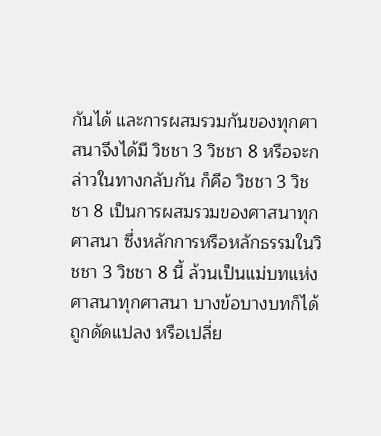กันได้ และการผสมรวมกันของทุกศาสนาจึงได้มี วิชชา 3 วิชชา 8 หรือจะกล่าวในทางกลับกัน ก็คือ วิชชา 3 วิชชา 8 เป็นการผสมรวมของศาสนาทุกศาสนา ซึ่งหลักการหรือหลักธรรมในวิชชา 3 วิชชา 8 นี้ ล้วนเป็นแม่บทแห่งศาสนาทุกศาสนา บางข้อบางบทก็ได้ถูกดัดแปลง หรือเปลี่ย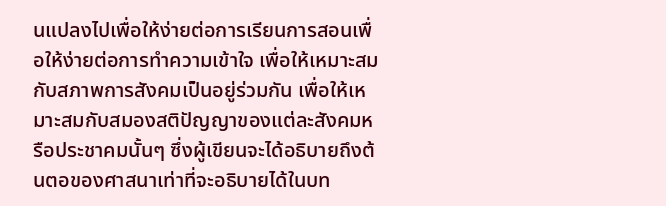นแปลงไปเพื่อให้ง่ายต่อการเรียนการสอนเพื่อให้ง่ายต่อการทำความเข้าใจ เพื่อให้เหมาะสมกับสภาพการสังคมเป็นอยู่ร่วมกัน เพื่อให้เหมาะสมกับสมองสติปัญญาของแต่ละสังคมหรือประชาคมนั้นๆ ซึ่งผู้เขียนจะได้อธิบายถึงต้นตอของศาสนาเท่าที่จะอธิบายได้ในบท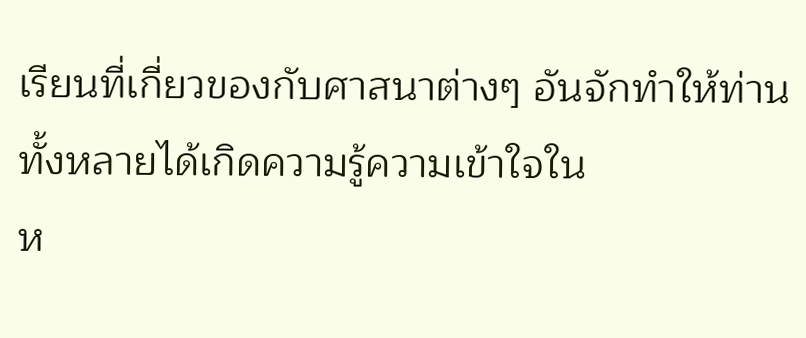เรียนที่เกี่ยวของกับศาสนาต่างๆ อันจักทำให้ท่านทั้งหลายได้เกิดความรู้ความเข้าใจใน
ห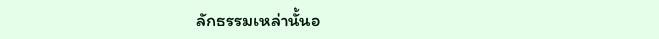ลักธรรมเหล่านั้นอ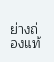ย่างถ่องแท้